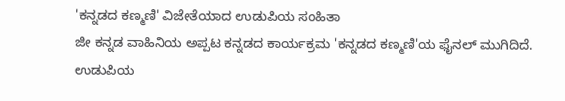'ಕನ್ನಡದ ಕಣ್ಮಣಿ' ವಿಜೇತೆಯಾದ ಉಡುಪಿಯ ಸಂಹಿತಾ
ಜೀ ಕನ್ನಡ ವಾಹಿನಿಯ ಅಪ್ಪಟ ಕನ್ನಡದ ಕಾರ್ಯಕ್ರಮ 'ಕನ್ನಡದ ಕಣ್ಮಣಿ'ಯ ಫೈನಲ್ ಮುಗಿದಿದೆ. ಉಡುಪಿಯ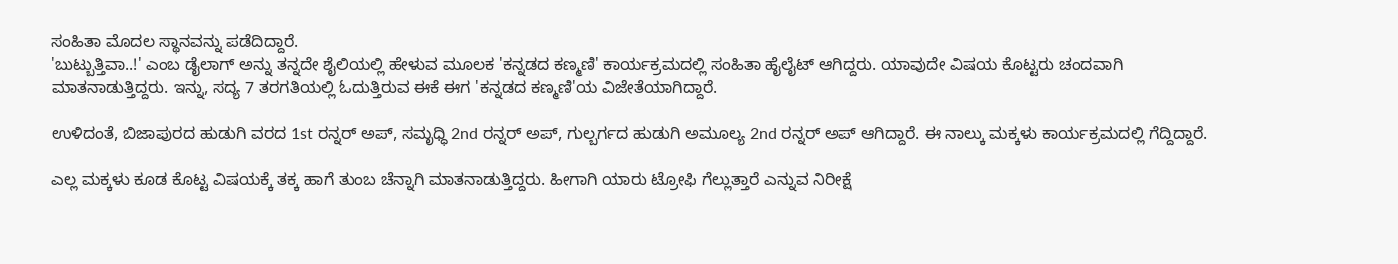ಸಂಹಿತಾ ಮೊದಲ ಸ್ಥಾನವನ್ನು ಪಡೆದಿದ್ದಾರೆ.
'ಬುಟ್ಬುತ್ತಿವಾ..!' ಎಂಬ ಡೈಲಾಗ್ ಅನ್ನು ತನ್ನದೇ ಶೈಲಿಯಲ್ಲಿ ಹೇಳುವ ಮೂಲಕ 'ಕನ್ನಡದ ಕಣ್ಮಣಿ' ಕಾರ್ಯಕ್ರಮದಲ್ಲಿ ಸಂಹಿತಾ ಹೈಲೈಟ್ ಆಗಿದ್ದರು. ಯಾವುದೇ ವಿಷಯ ಕೊಟ್ಟರು ಚಂದವಾಗಿ ಮಾತನಾಡುತ್ತಿದ್ದರು. ಇನ್ನು, ಸದ್ಯ 7 ತರಗತಿಯಲ್ಲಿ ಓದುತ್ತಿರುವ ಈಕೆ ಈಗ 'ಕನ್ನಡದ ಕಣ್ಮಣಿ'ಯ ವಿಜೇತೆಯಾಗಿದ್ದಾರೆ.

ಉಳಿದಂತೆ, ಬಿಜಾಪುರದ ಹುಡುಗಿ ವರದ 1st ರನ್ನರ್ ಅಪ್, ಸಮೃಧ್ಧಿ 2nd ರನ್ನರ್ ಅಪ್, ಗುಲ್ಬರ್ಗದ ಹುಡುಗಿ ಅಮೂಲ್ಯ 2nd ರನ್ನರ್ ಅಪ್ ಆಗಿದ್ದಾರೆ. ಈ ನಾಲ್ಕು ಮಕ್ಕಳು ಕಾರ್ಯಕ್ರಮದಲ್ಲಿ ಗೆದ್ದಿದ್ದಾರೆ.

ಎಲ್ಲ ಮಕ್ಕಳು ಕೂಡ ಕೊಟ್ಟ ವಿಷಯಕ್ಕೆ ತಕ್ಕ ಹಾಗೆ ತುಂಬ ಚೆನ್ನಾಗಿ ಮಾತನಾಡುತ್ತಿದ್ದರು. ಹೀಗಾಗಿ ಯಾರು ಟ್ರೋಫಿ ಗೆಲ್ಲುತ್ತಾರೆ ಎನ್ನುವ ನಿರೀಕ್ಷೆ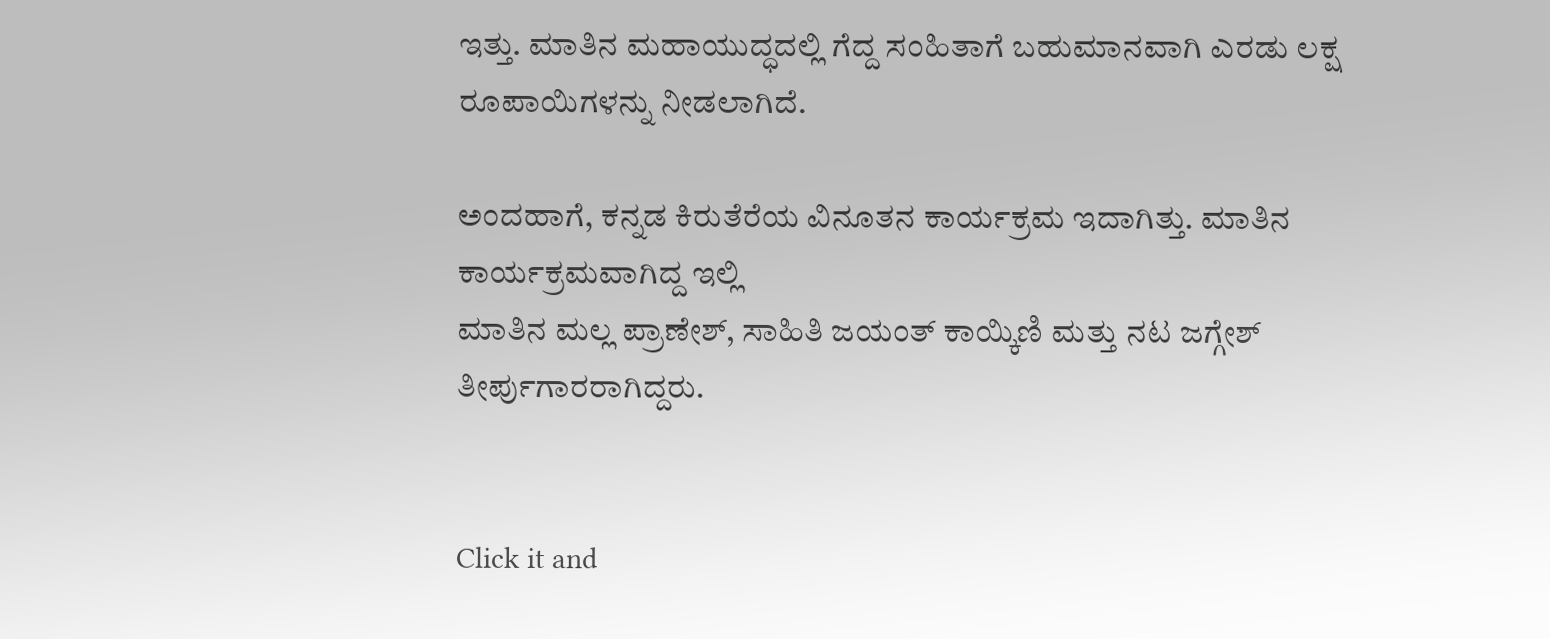ಇತ್ತು. ಮಾತಿನ ಮಹಾಯುದ್ಧದಲ್ಲಿ ಗೆದ್ದ ಸಂಹಿತಾಗೆ ಬಹುಮಾನವಾಗಿ ಎರಡು ಲಕ್ಷ ರೂಪಾಯಿಗಳನ್ನು ನೀಡಲಾಗಿದೆ.

ಅಂದಹಾಗೆ, ಕನ್ನಡ ಕಿರುತೆರೆಯ ವಿನೂತನ ಕಾರ್ಯಕ್ರಮ ಇದಾಗಿತ್ತು. ಮಾತಿನ ಕಾರ್ಯಕ್ರಮವಾಗಿದ್ದ ಇಲ್ಲಿ
ಮಾತಿನ ಮಲ್ಲ ಪ್ರಾಣೇಶ್, ಸಾಹಿತಿ ಜಯಂತ್ ಕಾಯ್ಕಿಣಿ ಮತ್ತು ನಟ ಜಗ್ಗೇಶ್ ತೀರ್ಪುಗಾರರಾಗಿದ್ದರು.


Click it and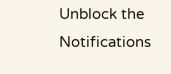Unblock the Notifications